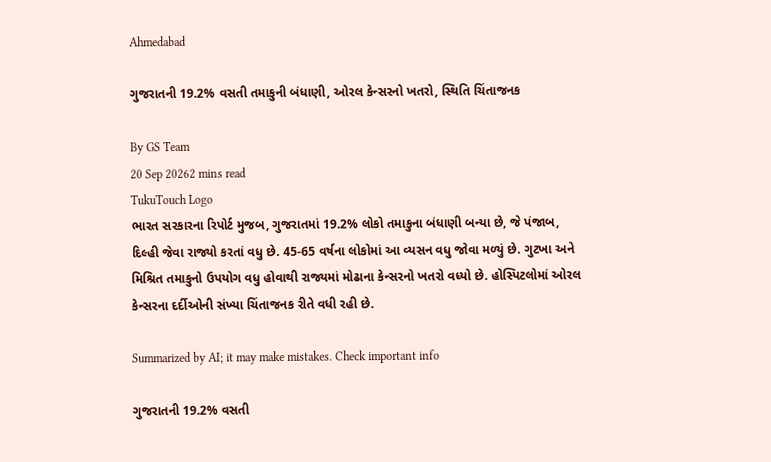Ahmedabad

ગુજરાતની 19.2% વસતી તમાકુની બંધાણી, ઓરલ કેન્સરનો ખતરો, સ્થિતિ ચિંતાજનક

By GS Team
20 Sep 20262 mins read
TukuTouch Logo
ભારત સરકારના રિપોર્ટ મુજબ, ગુજરાતમાં 19.2% લોકો તમાકુના બંધાણી બન્યા છે, જે પંજાબ, દિલ્હી જેવા રાજ્યો કરતાં વધુ છે. 45-65 વર્ષના લોકોમાં આ વ્યસન વધુ જોવા મળ્યું છે. ગુટખા અને મિશ્રિત તમાકુનો ઉપયોગ વધુ હોવાથી રાજ્યમાં મોઢાના કેન્સરનો ખતરો વધ્યો છે. હોસ્પિટલોમાં ઓરલ કેન્સરના દર્દીઓની સંખ્યા ચિંતાજનક રીતે વધી રહી છે.

Summarized by AI; it may make mistakes. Check important info

ગુજરાતની 19.2% વસતી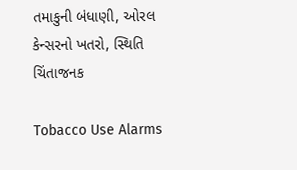તમાકુની બંધાણી, ઓરલ કેન્સરનો ખતરો, સ્થિતિ ચિંતાજનક

Tobacco Use Alarms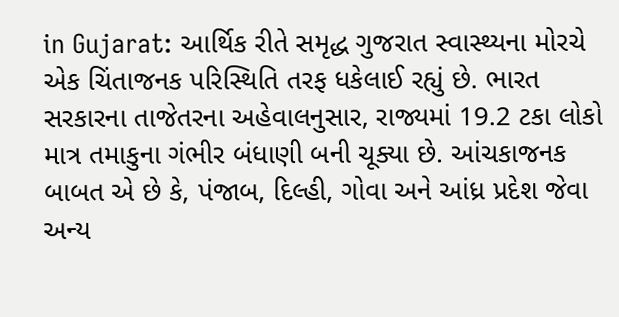in Gujarat: આર્થિક રીતે સમૃદ્ધ ગુજરાત સ્વાસ્થ્યના મોરચે એક ચિંતાજનક પરિસ્થિતિ તરફ ધકેલાઈ રહ્યું છે. ભારત સરકારના તાજેતરના અહેવાલનુસાર, રાજ્યમાં 19.2 ટકા લોકો માત્ર તમાકુના ગંભીર બંધાણી બની ચૂક્યા છે. આંચકાજનક બાબત એ છે કે, પંજાબ, દિલ્હી, ગોવા અને આંધ્ર પ્રદેશ જેવા અન્ય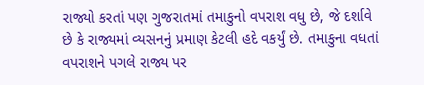રાજ્યો કરતાં પણ ગુજરાતમાં તમાકુનો વપરાશ વધુ છે, જે દર્શાવે છે કે રાજ્યમાં વ્યસનનું પ્રમાણ કેટલી હદે વકર્યું છે. તમાકુના વધતાં વપરાશને પગલે રાજ્ય પર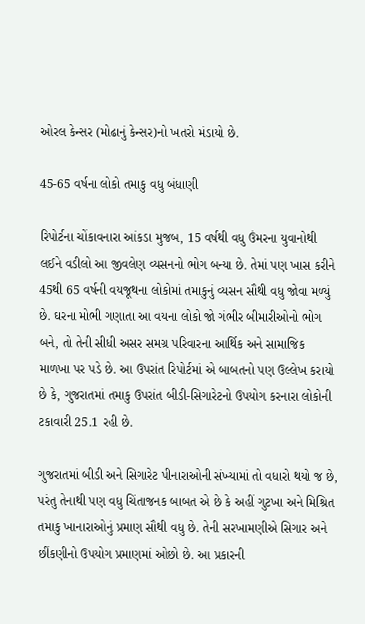ઓરલ કેન્સર (મોઢાનું કેન્સર)નો ખતરો મંડાયો છે.

45-65 વર્ષના લોકો તમાકુ વધુ બંધાણી

રિપોર્ટના ચોંકાવનારા આંકડા મુજબ, 15 વર્ષથી વધુ ઉંમરના યુવાનોથી લઈને વડીલો આ જીવલેણ વ્યસનનો ભોગ બન્યા છે. તેમાં પણ ખાસ કરીને 45થી 65 વર્ષની વયજૂથના લોકોમાં તમાકુનું વ્યસન સૌથી વધુ જોવા મળ્યું છે. ઘરના મોભી ગણાતા આ વયના લોકો જો ગંભીર બીમારીઓનો ભોગ બને, તો તેની સીધી અસર સમગ્ર પરિવારના આર્થિક અને સામાજિક માળખા પર પડે છે. આ ઉપરાંત રિપોર્ટમાં એ બાબતનો પણ ઉલ્લેખ કરાયો છે કે, ગુજરાતમાં તમાકુ ઉપરાંત બીડી-સિગારેટનો ઉપયોગ કરનારા લોકોની ટકાવારી 25.1 રહી છે.

ગુજરાતમાં બીડી અને સિગારેટ પીનારાઓની સંખ્યામાં તો વધારો થયો જ છે, પરંતુ તેનાથી પણ વધુ ચિંતાજનક બાબત એ છે કે અહીં ગુટખા અને મિશ્રિત તમાકુ ખાનારાઓનું પ્રમાણ સૌથી વધુ છે. તેની સરખામણીએ સિગાર અને છીંકણીનો ઉપયોગ પ્રમાણમાં ઓછો છે. આ પ્રકારની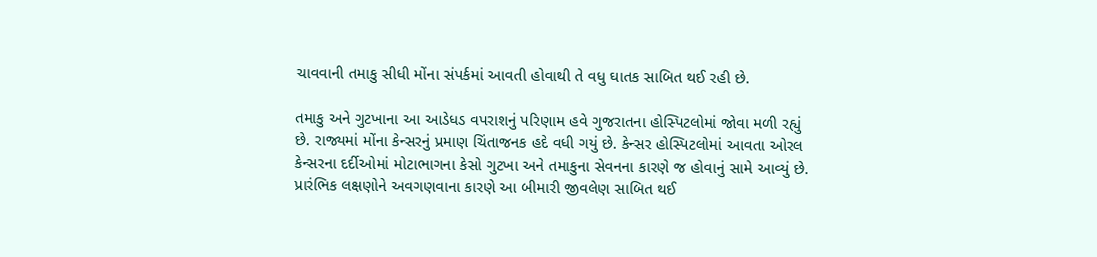ચાવવાની તમાકુ સીધી મોંના સંપર્કમાં આવતી હોવાથી તે વધુ ઘાતક સાબિત થઈ રહી છે.

તમાકુ અને ગુટખાના આ આડેધડ વપરાશનું પરિણામ હવે ગુજરાતના હોસ્પિટલોમાં જોવા મળી રહ્યું છે. રાજ્યમાં મોંના કેન્સરનું પ્રમાણ ચિંતાજનક હદે વધી ગયું છે. કેન્સર હોસ્પિટલોમાં આવતા ઓરલ કેન્સરના દર્દીઓમાં મોટાભાગના કેસો ગુટખા અને તમાકુના સેવનના કારણે જ હોવાનું સામે આવ્યું છે. પ્રારંભિક લક્ષણોને અવગણવાના કારણે આ બીમારી જીવલેણ સાબિત થઈ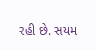રહી છે. સયમ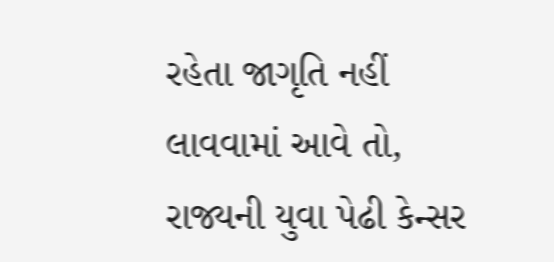રહેતા જાગૃતિ નહીં લાવવામાં આવે તો, રાજ્યની યુવા પેઢી કેન્સર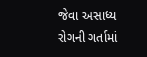જેવા અસાધ્ય રોગની ગર્તામાં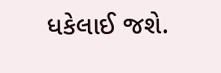ધકેલાઈ જશે.